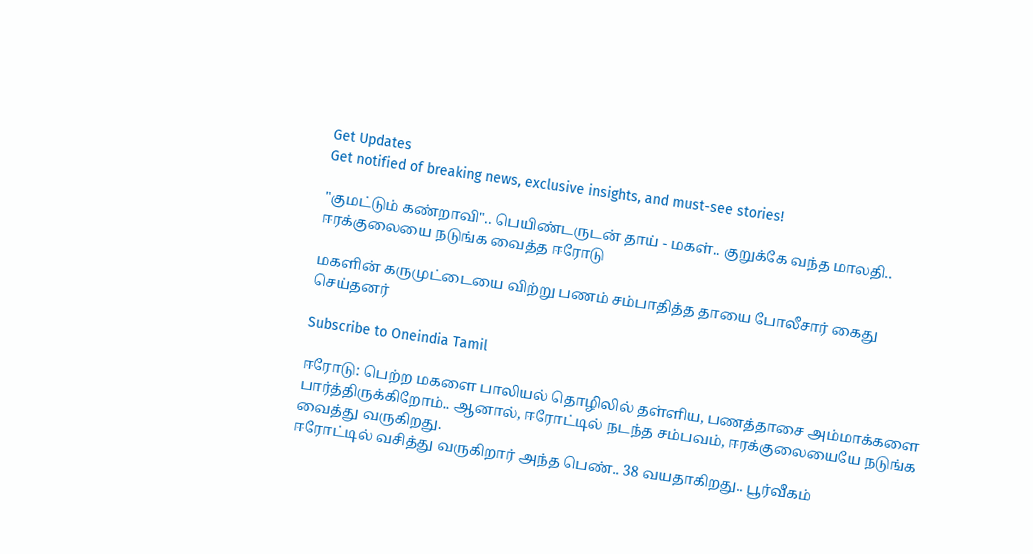Get Updates
Get notified of breaking news, exclusive insights, and must-see stories!

"குமட்டும் கண்றாவி".. பெயிண்டருடன் தாய் - மகள்.. குறுக்கே வந்த மாலதி.. ஈரக்குலையை நடுங்க வைத்த ஈரோடு

மகளின் கருமுட்டையை விற்று பணம் சம்பாதித்த தாயை போலீசார் கைது செய்தனர்

Subscribe to Oneindia Tamil

ஈரோடு: பெற்ற மகளை பாலியல் தொழிலில் தள்ளிய, பணத்தாசை அம்மாக்களை பார்த்திருக்கிறோம்.. ஆனால், ஈரோட்டில் நடந்த சம்பவம், ஈரக்குலையையே நடுங்க வைத்து வருகிறது.
ஈரோட்டில் வசித்து வருகிறார் அந்த பெண்.. 38 வயதாகிறது.. பூர்வீகம்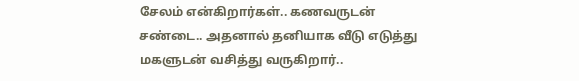சேலம் என்கிறார்கள்.. கணவருடன் சண்டை.. அதனால் தனியாக வீடு எடுத்து மகளுடன் வசித்து வருகிறார்..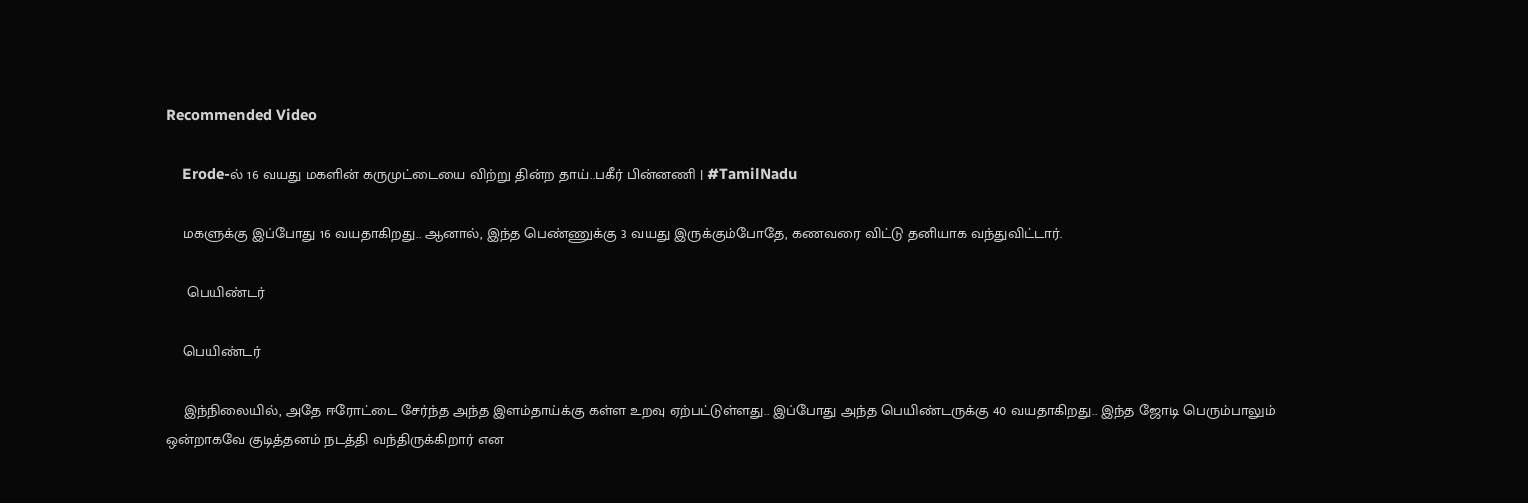Recommended Video

    Erode-ல் 16 வயது மகளின் கருமுட்டையை விற்று தின்ற தாய்..பகீர் பின்னணி | #TamilNadu

    மகளுக்கு இப்போது 16 வயதாகிறது.. ஆனால், இந்த பெண்ணுக்கு 3 வயது இருக்கும்போதே, கணவரை விட்டு தனியாக வந்துவிட்டார்.

     பெயிண்டர்

    பெயிண்டர்

    இந்நிலையில், அதே ஈரோட்டை சேர்ந்த அந்த இளம்தாய்க்கு கள்ள உறவு ஏற்பட்டுள்ளது.. இப்போது அந்த பெயிண்டருக்கு 40 வயதாகிறது.. இந்த ஜோடி பெரும்பாலும் ஒன்றாகவே குடித்தனம் நடத்தி வந்திருக்கிறார் என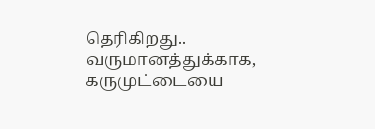தெரிகிறது.. வருமானத்துக்காக, கருமுட்டையை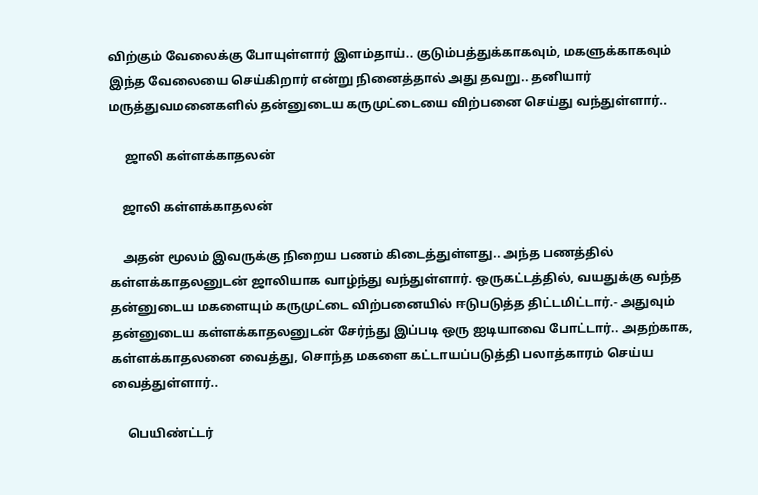விற்கும் வேலைக்கு போயுள்ளார் இளம்தாய்.. குடும்பத்துக்காகவும், மகளுக்காகவும் இந்த வேலையை செய்கிறார் என்று நினைத்தால் அது தவறு.. தனியார் மருத்துவமனைகளில் தன்னுடைய கருமுட்டையை விற்பனை செய்து வந்துள்ளார்..

     ஜாலி கள்ளக்காதலன்

    ஜாலி கள்ளக்காதலன்

    அதன் மூலம் இவருக்கு நிறைய பணம் கிடைத்துள்ளது.. அந்த பணத்தில் கள்ளக்காதலனுடன் ஜாலியாக வாழ்ந்து வந்துள்ளார். ஒருகட்டத்தில், வயதுக்கு வந்த தன்னுடைய மகளையும் கருமுட்டை விற்பனையில் ஈடுபடுத்த திட்டமிட்டார்.- அதுவும் தன்னுடைய கள்ளக்காதலனுடன் சேர்ந்து இப்படி ஒரு ஐடியாவை போட்டார்.. அதற்காக, கள்ளக்காதலனை வைத்து, சொந்த மகளை கட்டாயப்படுத்தி பலாத்காரம் செய்ய வைத்துள்ளார்..

     பெயிண்ட்டர்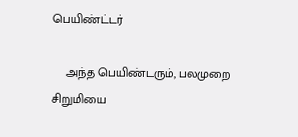பெயிண்ட்டர்

    அந்த பெயிண்டரும், பலமுறை சிறுமியை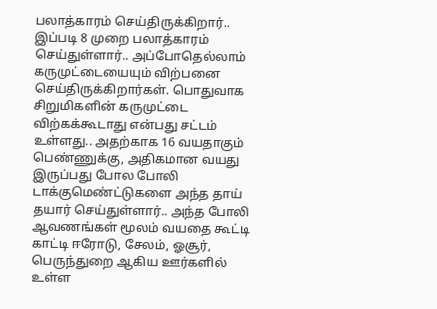பலாத்காரம் செய்திருக்கிறார்.. இப்படி 8 முறை பலாத்காரம் செய்துள்ளார்.. அப்போதெல்லாம் கருமுட்டையையும் விற்பனை செய்திருக்கிறார்கள். பொதுவாக சிறுமிகளின் கருமுட்டை விற்கக்கூடாது என்பது சட்டம் உள்ளது.. அதற்காக 16 வயதாகும் பெண்ணுக்கு, அதிகமான வயது இருப்பது போல போலி டாக்குமெண்ட்டுகளை அந்த தாய் தயார் செய்துள்ளார்.. அந்த போலி ஆவணங்கள் மூலம் வயதை கூட்டி காட்டி ஈரோடு, சேலம், ஓசூர், பெருந்துறை ஆகிய ஊர்களில் உள்ள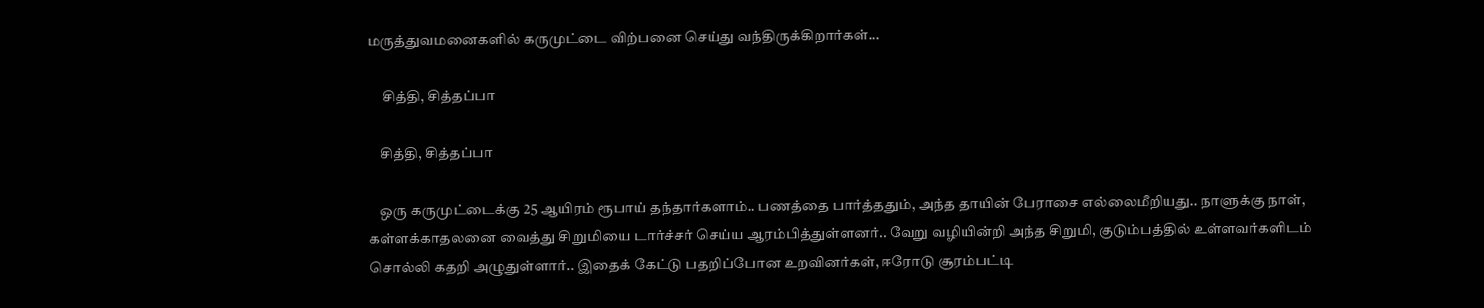மருத்துவமனைகளில் கருமுட்டை விற்பனை செய்து வந்திருக்கிறார்கள்...

     சித்தி, சித்தப்பா

    சித்தி, சித்தப்பா

    ஒரு கருமுட்டைக்கு 25 ஆயிரம் ரூபாய் தந்தார்களாம்.. பணத்தை பார்த்ததும், அந்த தாயின் பேராசை எல்லைமீறியது.. நாளுக்கு நாள், கள்ளக்காதலனை வைத்து சிறுமியை டார்ச்சர் செய்ய ஆரம்பித்துள்ளனர்.. வேறு வழியின்றி அந்த சிறுமி, குடும்பத்தில் உள்ளவர்களிடம் சொல்லி கதறி அழுதுள்ளார்.. இதைக் கேட்டு பதறிப்போன உறவினர்கள், ஈரோடு சூரம்பட்டி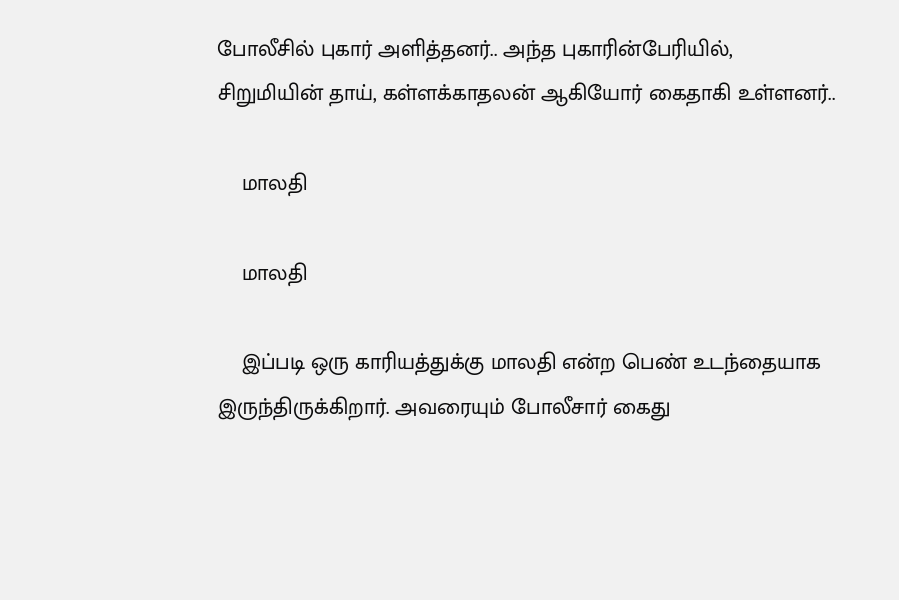போலீசில் புகார் அளித்தனர்.. அந்த புகாரின்பேரியில், சிறுமியின் தாய், கள்ளக்காதலன் ஆகியோர் கைதாகி உள்ளனர்..

    மாலதி

    மாலதி

    இப்படி ஒரு காரியத்துக்கு மாலதி என்ற பெண் உடந்தையாக இருந்திருக்கிறார். அவரையும் போலீசார் கைது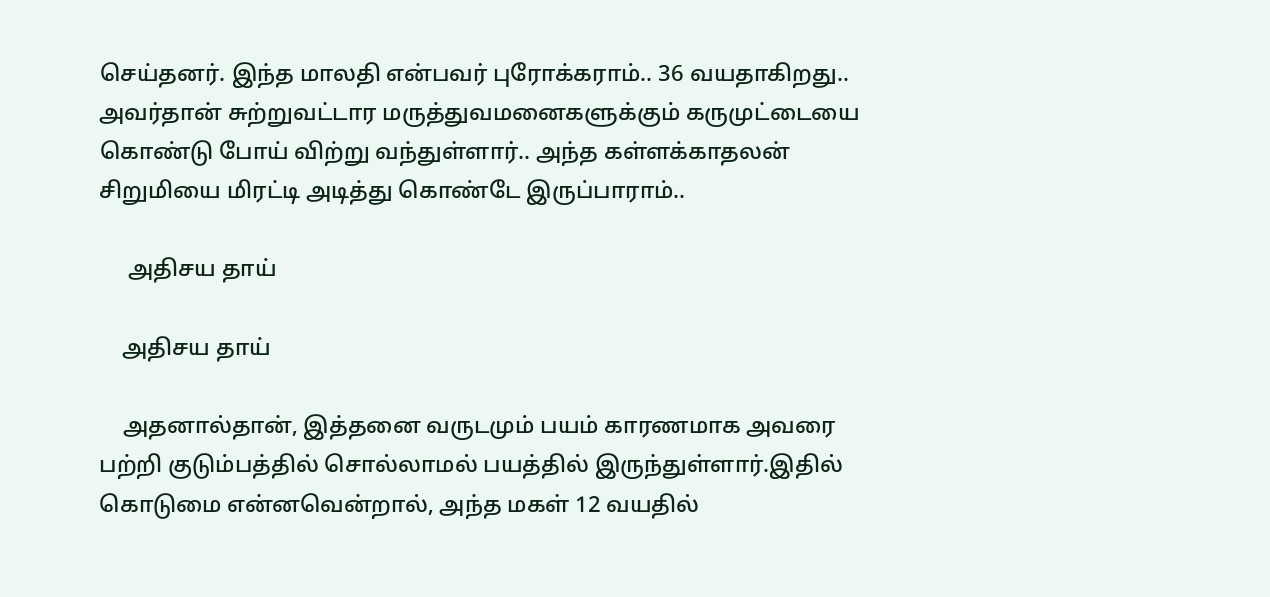செய்தனர். இந்த மாலதி என்பவர் புரோக்கராம்.. 36 வயதாகிறது.. அவர்தான் சுற்றுவட்டார மருத்துவமனைகளுக்கும் கருமுட்டையை கொண்டு போய் விற்று வந்துள்ளார்.. அந்த கள்ளக்காதலன் சிறுமியை மிரட்டி அடித்து கொண்டே இருப்பாராம்..

     அதிசய தாய்

    அதிசய தாய்

    அதனால்தான், இத்தனை வருடமும் பயம் காரணமாக அவரை பற்றி குடும்பத்தில் சொல்லாமல் பயத்தில் இருந்துள்ளார்.இதில் கொடுமை என்னவென்றால், அந்த மகள் 12 வயதில்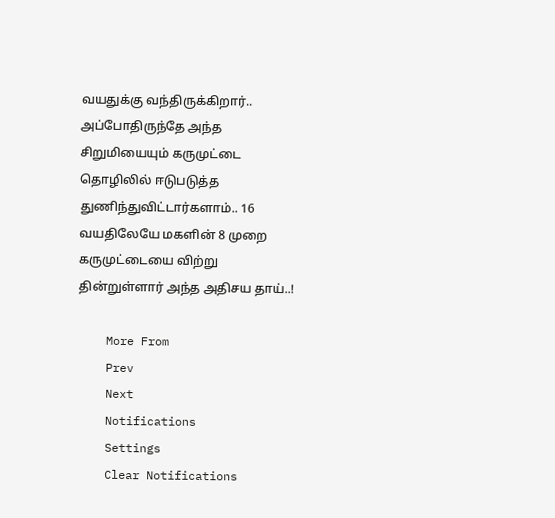வயதுக்கு வந்திருக்கிறார்.. அப்போதிருந்தே அந்த சிறுமியையும் கருமுட்டை தொழிலில் ஈடுபடுத்த துணிந்துவிட்டார்களாம்.. 16 வயதிலேயே மகளின் 8 முறை கருமுட்டையை விற்று தின்றுள்ளார் அந்த அதிசய தாய்..!

    More From
    Prev
    Next
    Notifications
    Settings
    Clear Notifications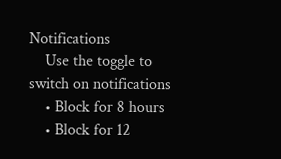Notifications
    Use the toggle to switch on notifications
    • Block for 8 hours
    • Block for 12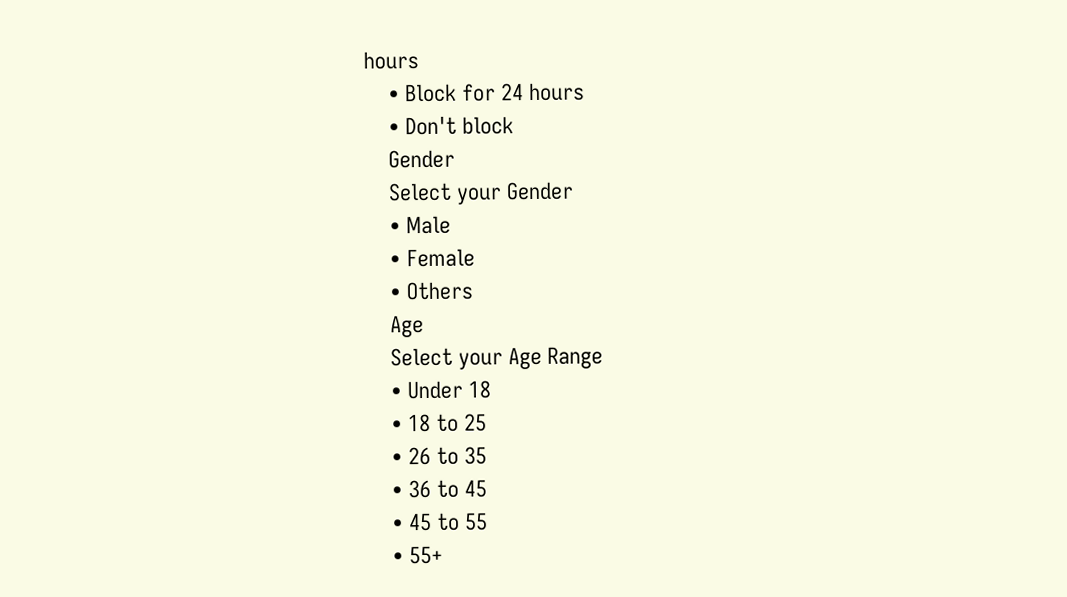hours
    • Block for 24 hours
    • Don't block
    Gender
    Select your Gender
    • Male
    • Female
    • Others
    Age
    Select your Age Range
    • Under 18
    • 18 to 25
    • 26 to 35
    • 36 to 45
    • 45 to 55
    • 55+